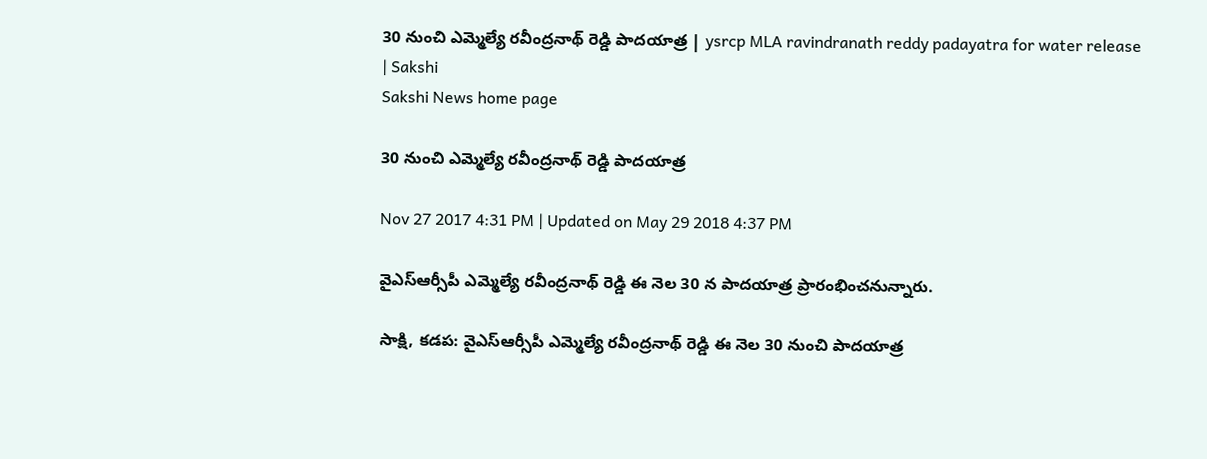30 నుంచి ఎమ్మెల్యే రవీంద్రనాథ్‌ రెడ్డి పాదయాత్ర | ysrcp MLA ravindranath reddy padayatra for water release | Sakshi
Sakshi News home page

30 నుంచి ఎమ్మెల్యే రవీంద్రనాథ్‌ రెడ్డి పాదయాత్ర

Nov 27 2017 4:31 PM | Updated on May 29 2018 4:37 PM

వైఎస్‌ఆర్సీపీ ఎమ్మెల్యే రవీంద్రనాథ్‌ రెడ్డి ఈ నెల 30 న పాదయాత్ర ప్రారంభించనున్నారు.

సాక్షి, కడప: వైఎస్‌ఆర్సీపీ ఎమ్మెల్యే రవీంద్రనాథ్‌ రెడ్డి ఈ నెల 30 నుంచి పాదయాత్ర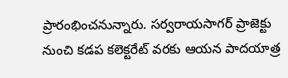ప్రారంభించనున్నారు. సర్వరాయసాగర్‌ ప్రాజెక్టు నుంచి కడప కలెక్టరేట్‌ వరకు ఆయన పాదయాత్ర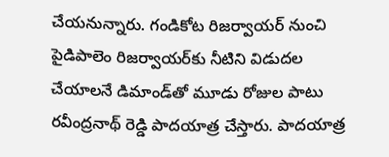చేయనున్నారు. గండికోట రిజర్వాయర్ నుంచి పైడిపాలెం రిజర్వాయర్‌కు నీటిని విడుదల చేయాలనే డిమాండ్‌తో మూడు రోజుల పాటు రవీంద్రనాథ్‌ రెడ్డి పాదయాత్ర చేస్తారు. పాదయాత్ర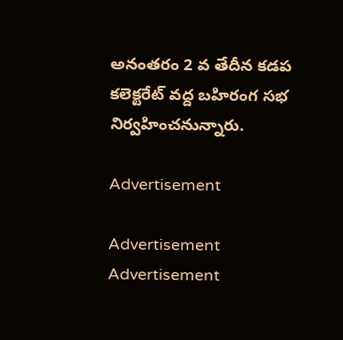అనంతరం 2 వ తేదీన కడప కలెక్టరేట్ వద్ద బహిరంగ సభ నిర్వహించనున్నారు.

Advertisement

Advertisement
Advertisement